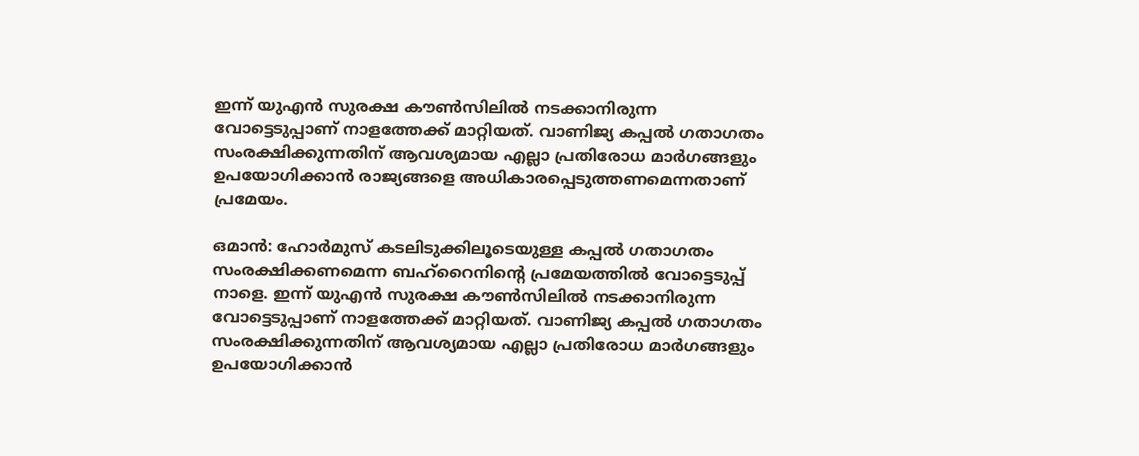ഇന്ന് യുഎൻ സുരക്ഷ കൗൺസിലിൽ നടക്കാനിരുന്ന വോട്ടെടുപ്പാണ് നാളത്തേക്ക് മാറ്റിയത്. വാണിജ്യ കപ്പൽ ഗതാഗതം സംരക്ഷിക്കുന്നതിന് ആവശ്യമായ എല്ലാ പ്രതിരോധ മാർഗങ്ങളും ഉപയോഗിക്കാൻ രാജ്യങ്ങളെ അധികാരപ്പെടുത്തണമെന്നതാണ് പ്രമേയം.

ഒമാൻ: ഹോർമുസ് കടലിടുക്കിലൂടെയുള്ള കപ്പൽ ഗതാഗതം സംരക്ഷിക്കണമെന്ന ബഹ്‌റൈനിന്റെ പ്രമേയത്തിൽ വോട്ടെടുപ്പ് നാളെ. ഇന്ന് യുഎൻ സുരക്ഷ കൗൺസിലിൽ നടക്കാനിരുന്ന വോട്ടെടുപ്പാണ് നാളത്തേക്ക് മാറ്റിയത്. വാണിജ്യ കപ്പൽ ഗതാഗതം സംരക്ഷിക്കുന്നതിന് ആവശ്യമായ എല്ലാ പ്രതിരോധ മാർഗങ്ങളും ഉപയോഗിക്കാൻ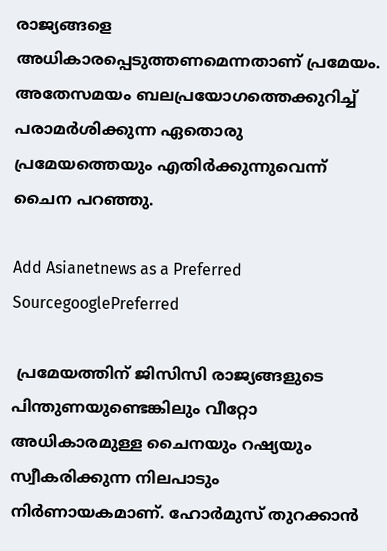രാജ്യങ്ങളെ അധികാരപ്പെടുത്തണമെന്നതാണ് പ്രമേയം. അതേസമയം ബലപ്രയോഗത്തെക്കുറിച്ച് പരാമർശിക്കുന്ന ഏതൊരു പ്രമേയത്തെയും എതിർക്കുന്നുവെന്ന് ചൈന പറഞ്ഞു.

Add Asianetnews as a Preferred SourcegooglePreferred

 പ്രമേയത്തിന് ജിസിസി രാജ്യങ്ങളുടെ പിന്തുണയുണ്ടെങ്കിലും വീറ്റോ അധികാരമുള്ള ചൈനയും റഷ്യയും സ്വീകരിക്കുന്ന നിലപാടും നിർണായകമാണ്. ഹോർമുസ് തുറക്കാൻ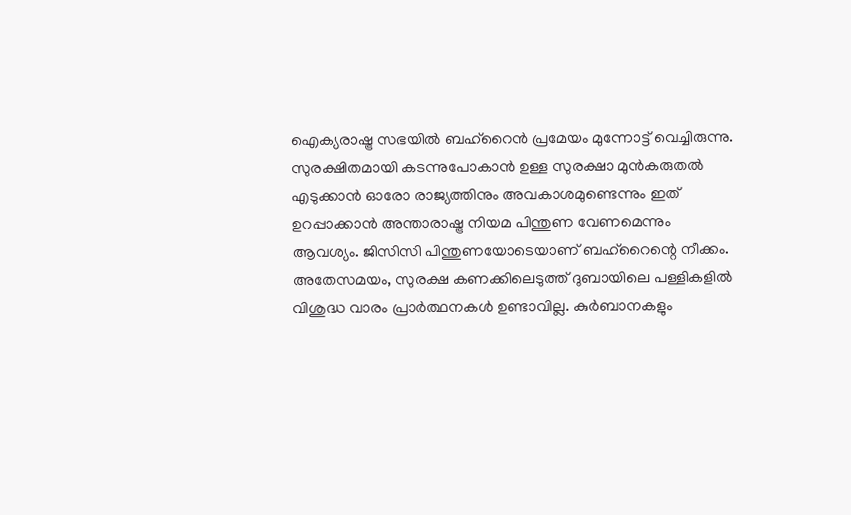ഐക്യരാഷ്ട്ര സഭയിൽ ബഹ്‌റൈൻ പ്രമേയം മുന്നോട്ട് വെച്ചിരുന്നു. സുരക്ഷിതമായി കടന്നുപോകാൻ ഉള്ള സുരക്ഷാ മുൻകരുതൽ എടുക്കാൻ ഓരോ രാജ്യത്തിനും അവകാശമുണ്ടെന്നും ഇത് ഉറപ്പാക്കാൻ അന്താരാഷ്ട്ര നിയമ പിന്തുണ വേണമെന്നും ആവശ്യം. ജിസിസി പിന്തുണയോടെയാണ് ബഹ്‌റൈന്റെ നീക്കം. അതേസമയം, സുരക്ഷ കണക്കിലെടുത്ത് ദുബായിലെ പള്ളികളിൽ വിശുദ്ധ വാരം പ്രാർത്ഥനകൾ ഉണ്ടാവില്ല. കുർബാനകളും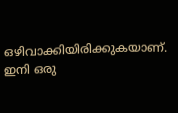ഒഴിവാക്കിയിരിക്കുകയാണ്. ഇനി ഒരു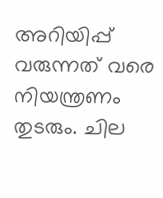അറിയിപ്പ് വരുന്നത് വരെ നിയന്ത്രണം തുടരും. ചില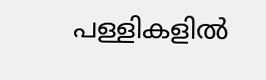പള്ളികളിൽ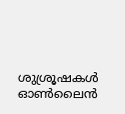ശുശ്രൂഷകള്‍ ഓൺലൈൻ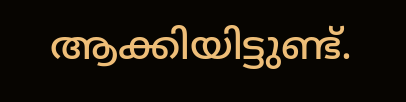ആക്കിയിട്ടുണ്ട്.